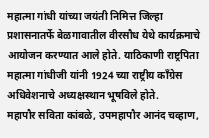महात्मा गांधी यांच्या जयंती निमित्त जिल्हा प्रशासनातर्फे बेळगावातील वीरसौध येथे कार्यक्रमाचे आयोजन करण्यात आले होते. याठिकाणी राष्ट्रपिता महात्मा गांधीजी यांनी 1924 च्या राष्ट्रीय काँग्रेस अधिवेशनाचे अध्यक्षस्थान भूषविले होते.
महापौर सविता कांबळे, उपमहापौर आनंद चव्हाण,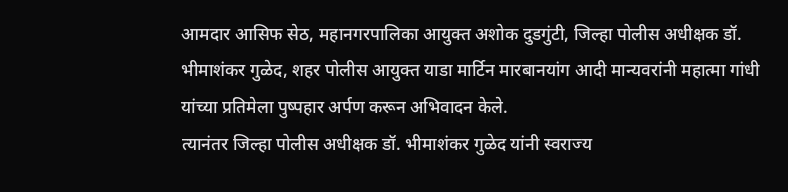आमदार आसिफ सेठ, महानगरपालिका आयुक्त अशोक दुडगुंटी, जिल्हा पोलीस अधीक्षक डॉ. भीमाशंकर गुळेद, शहर पोलीस आयुक्त याडा मार्टिन मारबानयांग आदी मान्यवरांनी महात्मा गांधी यांच्या प्रतिमेला पुष्पहार अर्पण करून अभिवादन केले.
त्यानंतर जिल्हा पोलीस अधीक्षक डॉ. भीमाशंकर गुळेद यांनी स्वराज्य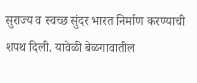सुराज्य व स्वच्छ सुंदर भारत निर्माण करण्याची शपथ दिली. यावेळी बेळगावातील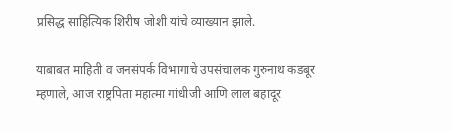प्रसिद्ध साहित्यिक शिरीष जोशी यांचे व्याख्यान झाले.

याबाबत माहिती व जनसंपर्क विभागाचे उपसंचालक गुरुनाथ कडबूर म्हणाले, आज राष्ट्रपिता महात्मा गांधीजी आणि लाल बहादूर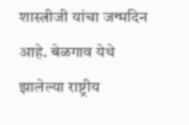शास्त्रीजी यांचा जन्मदिन आहे. बेळगाव येथे झालेल्या राष्ट्रीय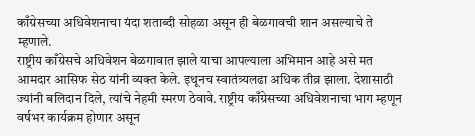काँग्रेसच्या अधिवेशनाचा यंदा शताब्दी सोहळा असून ही बेळगावची शान असल्याचे ते म्हणाले.
राष्ट्रीय काँग्रेसचे अधिवेशन बेळगावात झाले याचा आपल्याला अभिमान आहे असे मत आमदार आसिफ सेठ यांनी व्यक्त केले. इथूनच स्वातंत्र्यलढा अधिक तीव्र झाला. देशासाठी ज्यांनी बलिदान दिले, त्यांचे नेहमी स्मरण ठेवावे. राष्ट्रीय काँग्रेसच्या अधिवेशनाचा भाग म्हणून वर्षभर कार्यक्रम होणार असून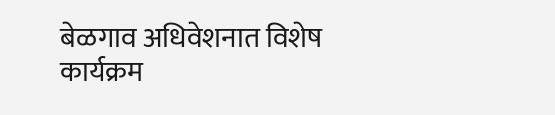बेळगाव अधिवेशनात विशेष कार्यक्रम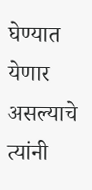घेण्यात येणार असल्याचे त्यांनी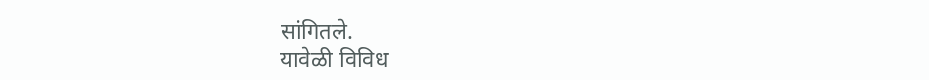सांगितले.
यावेळी विविध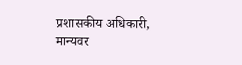प्रशासकीय अधिकारी, मान्यवर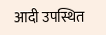आदी उपस्थित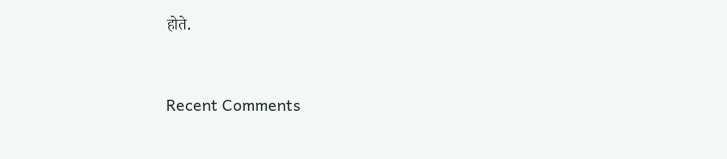होते.


Recent Comments